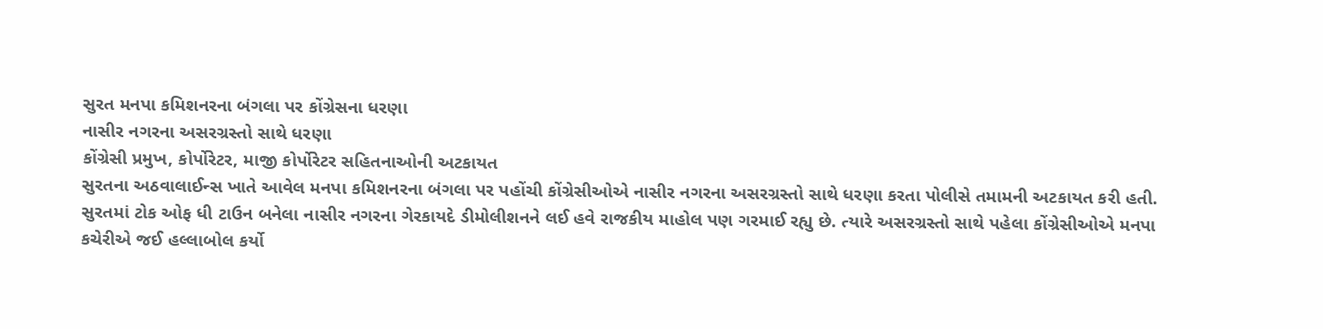સુરત મનપા કમિશનરના બંગલા પર કોંગ્રેસના ધરણા
નાસીર નગરના અસરગ્રસ્તો સાથે ધરણા
કોંગ્રેસી પ્રમુખ, કોર્પોરેટર, માજી કોર્પોરેટર સહિતનાઓની અટકાયત
સુરતના અઠવાલાઈન્સ ખાતે આવેલ મનપા કમિશનરના બંગલા પર પહોંચી કોંગ્રેસીઓએ નાસીર નગરના અસરગ્રસ્તો સાથે ધરણા કરતા પોલીસે તમામની અટકાયત કરી હતી.
સુરતમાં ટોક ઓફ ધી ટાઉન બનેલા નાસીર નગરના ગેરકાયદે ડીમોલીશનને લઈ હવે રાજકીય માહોલ પણ ગરમાઈ રહ્યુ છે. ત્યારે અસરગ્રસ્તો સાથે પહેલા કોંગ્રેસીઓએ મનપા કચેરીએ જઈ હલ્લાબોલ કર્યો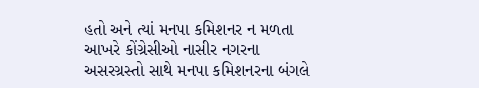હતો અને ત્યાં મનપા કમિશનર ન મળતા આખરે કોંગ્રેસીઓ નાસીર નગરના અસરગ્રસ્તો સાથે મનપા કમિશનરના બંગલે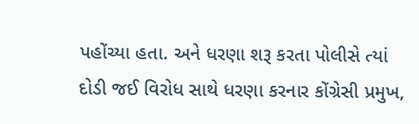પહોંચ્યા હતા. અને ધરણા શરૂ કરતા પોલીસે ત્યાં દોડી જઈ વિરોધ સાથે ધરણા કરનાર કોંગ્રેસી પ્રમુખ,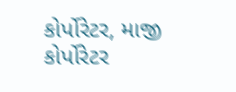કોર્પોરેટર, માજી કોર્પોરેટર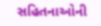સહિતનાઓની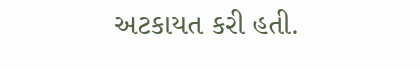અટકાયત કરી હતી.